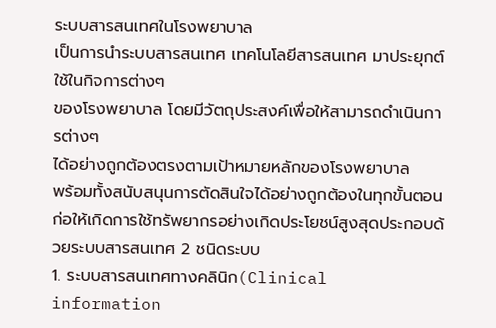ระบบสารสนเทศในโรงพยาบาล
เป็นการนำระบบสารสนเทศ เทคโนโลยีสารสนเทศ มาประยุกต์ใช้ในกิจการต่างๆ
ของโรงพยาบาล โดยมีวัตถุประสงค์เพื่อให้สามารถดำเนินการต่างๆ
ได้อย่างถูกต้องตรงตามเป้าหมายหลักของโรงพยาบาล
พร้อมทั้งสนับสนุนการตัดสินใจได้อย่างถูกต้องในทุกขั้นตอน
ก่อให้เกิดการใช้ทรัพยากรอย่างเกิดประโยชน์สูงสุดประกอบด้วยระบบสารสนเทศ 2 ชนิดระบบ
1. ระบบสารสนเทศทางคลินิก(Clinical
information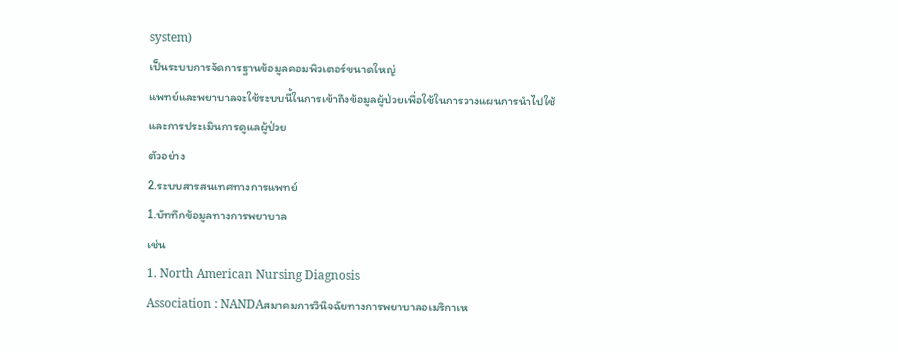system)
เป็นระบบการจัดการฐานข้อมูลคอมพิวเตอร์ขนาดใหญ่
แพทย์และพยาบาลจะใช้ระบบนี้ในการเข้าถึงข้อมูลผู้ป่วยเพื่อใช้ในการวางแผนการนำไปใช้
และการประเมินการดูแลผู้ป่วย
ตัวอย่าง
2.ระบบสารสนเทศทางการแพทย์
1.บัททึกข้อมูลทางการพยาบาล
เช่น
1. North American Nursing Diagnosis
Association : NANDAสมาคมการวินิจฉัยทางการพยาบาลอเมริกาเห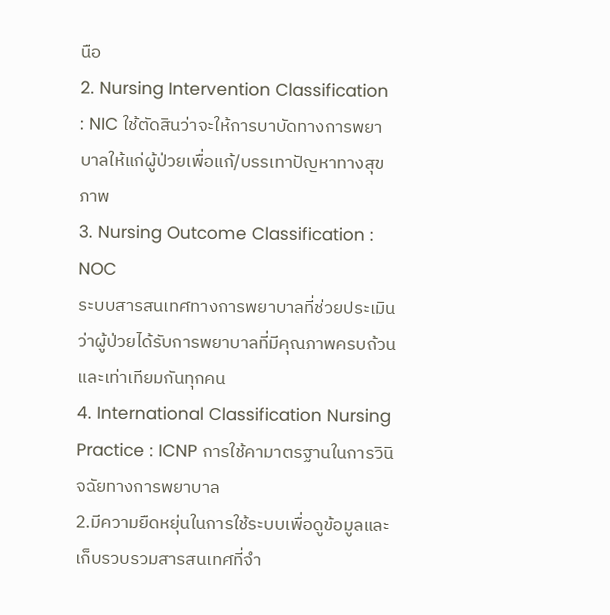นือ
2. Nursing Intervention Classification
: NIC ใช้ตัดสินว่าจะให้การบาบัดทางการพยาบาลให้แก่ผู้ป่วยเพื่อแก้/บรรเทาปัญหาทางสุขภาพ
3. Nursing Outcome Classification : NOC
ระบบสารสนเทศทางการพยาบาลที่ช่วยประเมินว่าผู้ป่วยได้รับการพยาบาลที่มีคุณภาพครบถ้วนและเท่าเทียมกันทุกคน
4. International Classification Nursing
Practice : ICNP การใช้คามาตรฐานในการวินิจฉัยทางการพยาบาล
2.มีความยืดหยุ่นในการใช้ระบบเพื่อดูข้อมูลและเก็บรวบรวมสารสนเทศที่จำ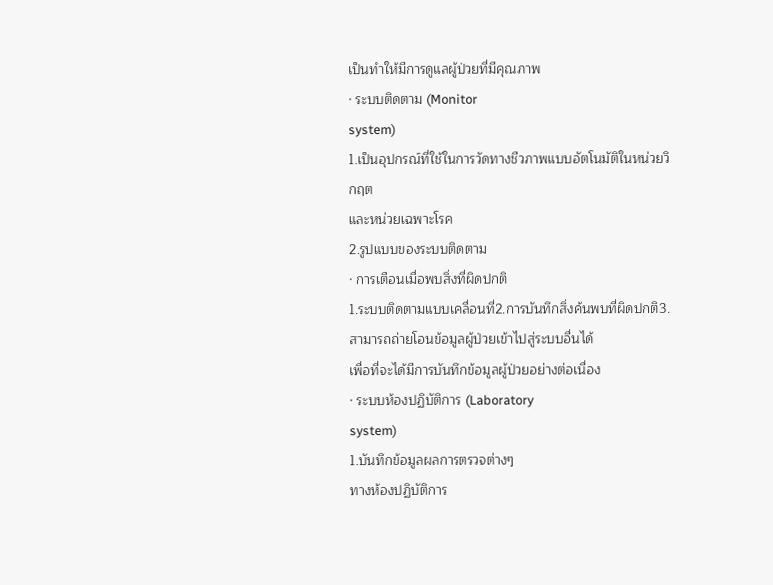เป็นทำให้มีการดูแลผู้ป่วยที่มีคุณภาพ
· ระบบติดตาม (Monitor
system)
1.เป็นอุปกรณ์ที่ใช้ในการวัดทางชีวภาพแบบอัตโนมัติในหน่วยวิกฤต
และหน่วยเฉพาะโรค
2.รูปแบบของระบบติดตาม
· การเตือนเมื่อพบสิ่งที่ผิดปกติ
1.ระบบติดตามแบบเคลื่อนที่2.การบันทึกสิ่งค้นพบที่ผิดปกติ3.สามารถถ่ายโอนข้อมูลผู้ป่วยเข้าไปสู่ระบบอื่นได้
เพื่อที่จะได้มีการบันทึกข้อมูลผู้ป่วยอย่างต่อเนื่อง
· ระบบห้องปฏิบัติการ (Laboratory
system)
1.บันทึกข้อมูลผลการตรวจต่างๆ
ทางห้องปฏิบัติการ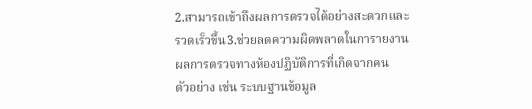2.สามารถเข้าถึงผลการตรวจได้อย่างสะดวกและรวดเร็วขึ้น3.ช่วยลดความผิดพลาดในการายงานผลการตรวจทางห้องปฏิบัติการที่เกิดจากคน
ตัวอย่าง เช่น ระบบฐานข้อมูล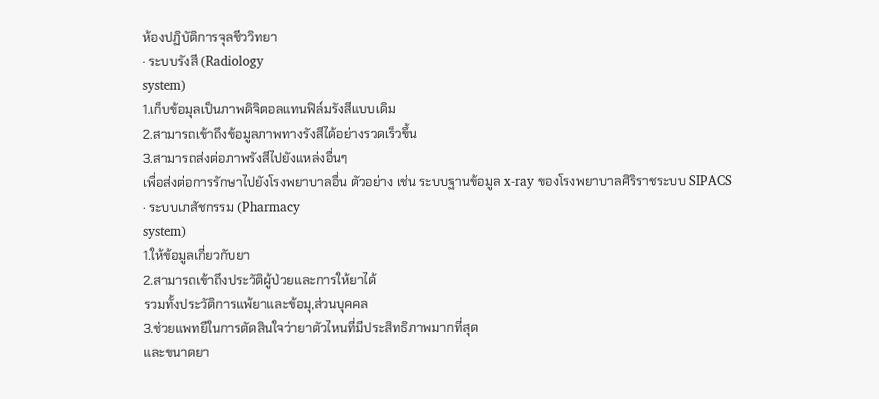ห้องปฏิบัติการจุลชีววิทยา
· ระบบรังสี (Radiology
system)
1.เก็บข้อมุลเป็นภาพดิจิตอลแทนฟิล์มรังสีแบบเดิม
2.สามารถเข้าถึงข้อมูลภาพทางรังสีได้อย่างรวดเร็วขึ้น
3.สามารถส่งต่อภาพรังสีไปยังแหล่งอื่นๆ
เพื่อส่งต่อการรักษาไปยังโรงพยาบาลอื่น ตัวอย่าง เช่น ระบบฐานข้อมูล x-ray ของโรงพยาบาลศิริราชระบบ SIPACS
· ระบบเภสัชกรรม (Pharmacy
system)
1.ให้ข้อมูลเกี่ยวกับยา
2.สามารถเข้าถึงประวัติผู้ป่วยและการให้ยาได้
รวมทั้งประวัติการแพ้ยาและข้อมุ,ส่วนบุคคล
3.ช่วยแพทยืในการตัดสินใจว่ายาตัวไหนที่มีประสิทธิภาพมากที่สุด
และขนาดยา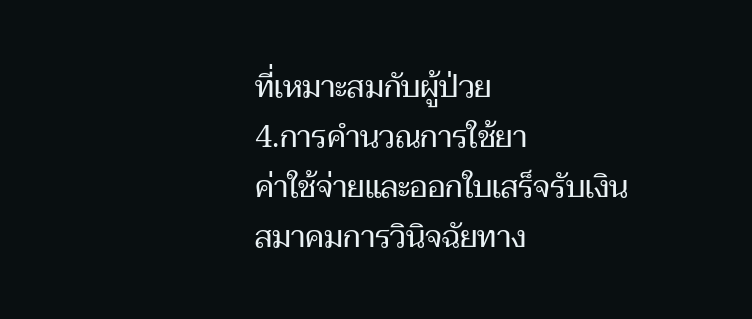ที่เหมาะสมกับผู้ป่วย
4.การคำนวณการใช้ยา
ค่าใช้จ่ายและออกใบเสร็จรับเงิน
สมาคมการวินิจฉัยทาง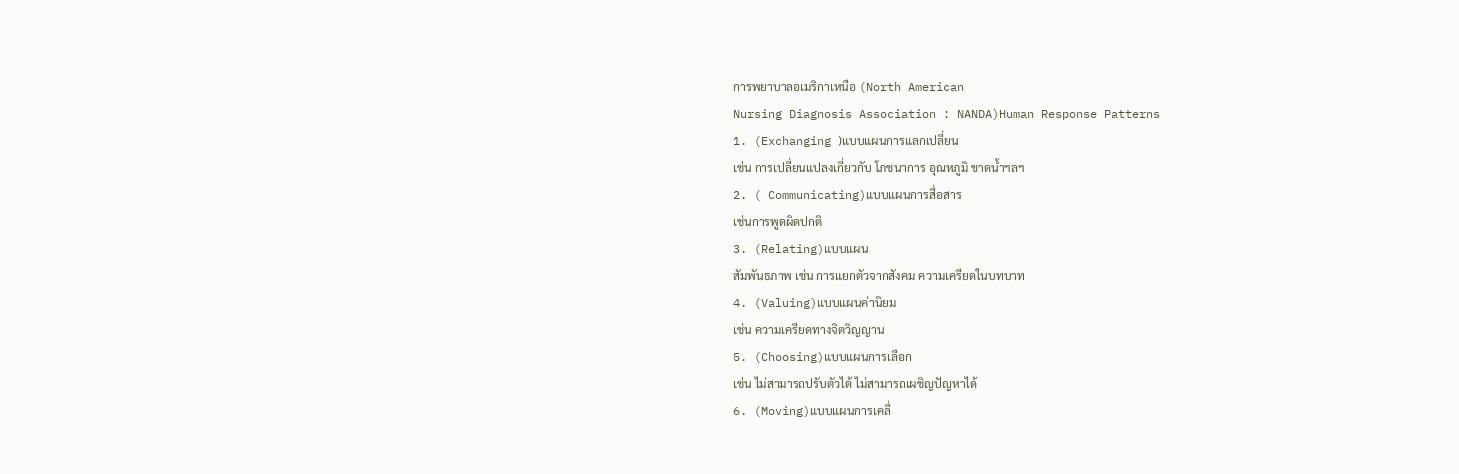การพยาบาลอเมริกาเหนือ (North American
Nursing Diagnosis Association : NANDA)Human Response Patterns
1. (Exchanging )แบบแผนการแลกเปลี่ยน
เช่น การเปลี่ยนแปลงเกี่ยวกับ โภชนาการ อุณหภูมิ ขาดน้ำฯลฯ
2. ( Communicating)แบบแผนการสื่อสาร
เช่นการพูดผิดปกติ
3. (Relating)แบบแผน
สัมพันธภาพ เช่น การแยกตัวจากสังคม ความเครียดในบทบาท
4. (Valuing)แบบแผนค่านิยม
เช่น ความเครียดทางจิตวิญญาน
5. (Choosing)แบบแผนการเลือก
เช่น ไม่สามารถปรับตัวได้ ไม่สามารถเผชิญปัญหาได้
6. (Moving)แบบแผนการเคลื่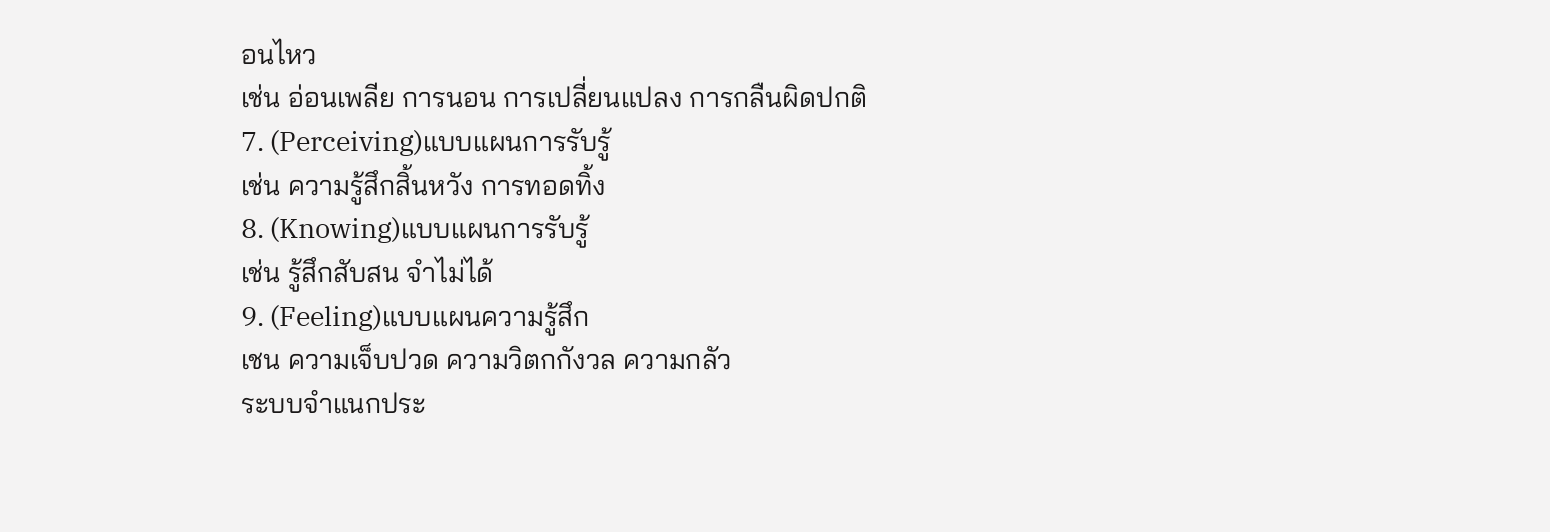อนไหว
เช่น อ่อนเพลีย การนอน การเปลี่ยนแปลง การกลืนผิดปกติ
7. (Perceiving)แบบแผนการรับรู้
เช่น ความรู้สึกสิ้นหวัง การทอดทิ้ง
8. (Knowing)แบบแผนการรับรู้
เช่น รู้สึกสับสน จำไม่ได้
9. (Feeling)แบบแผนความรู้สึก
เชน ความเจ็บปวด ความวิตกกังวล ความกลัว
ระบบจำแนกประ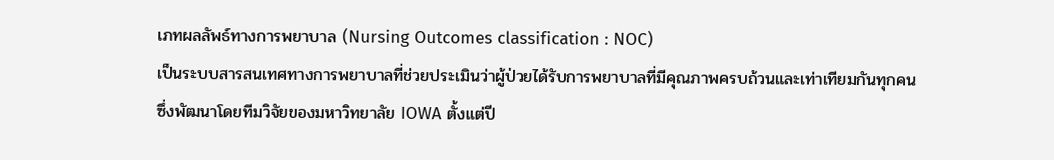เภทผลลัพธ์ทางการพยาบาล (Nursing Outcomes classification : NOC)
เป็นระบบสารสนเทศทางการพยาบาลที่ช่วยประเมินว่าผู้ป่วยได้รับการพยาบาลที่มีคุณภาพครบถ้วนและเท่าเทียมกันทุกคน
ซึ่งพัฒนาโดยทีมวิจัยของมหาวิทยาลัย IOWA ตั้งแต่ปี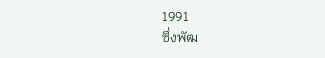1991
ซึ่งพัฒ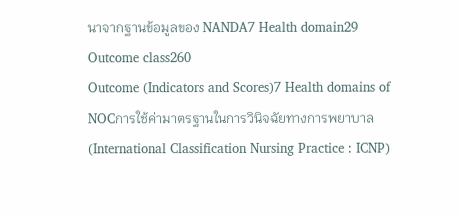นาจากฐานข้อมูลของ NANDA7 Health domain29 Outcome class260
Outcome (Indicators and Scores)7 Health domains of NOCการใช้ค่ามาตรฐานในการวินิจฉัยทางการพยาบาล
(International Classification Nursing Practice : ICNP)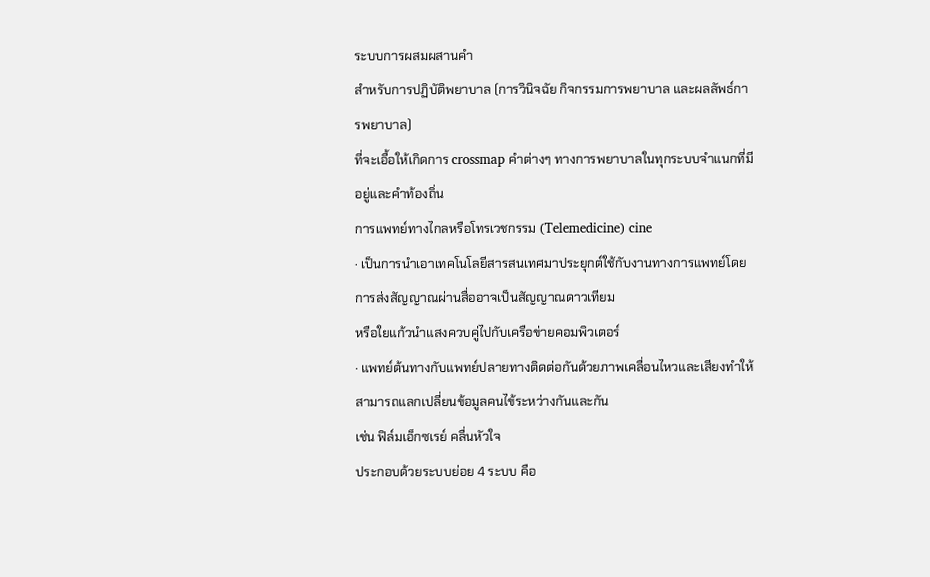ระบบการผสมผสานคำ
สำหรับการปฏิบัติพยาบาล (การวินิจฉัย กิจกรรมการพยาบาล และผลลัพธ์การพยาบาล)
ที่จะเอื้อให้เกิดการ crossmap คำต่างๆ ทางการพยาบาลในทุกระบบจำแนกที่มีอยู่และคำท้องถิ่น
การแพทย์ทางไกลหรือโทรเวชกรรม (Telemedicine) cine
· เป็นการนำเอาเทคโนโลยีสารสนเทศมาประยุกต์ใช้กับงานทางการแพทย์โดยการส่งสัญญาณผ่านสื่ออาจเป็นสัญญาณดาวเทียม
หรือใยแก้วนำแสงควบคู่ไปกับเครือข่ายคอมพิวเตอร์
· แพทย์ต้นทางกับแพทย์ปลายทางติดต่อกันด้วยภาพเคลื่อนไหวและเสียงทำให้สามารถแลกเปลี่ยนข้อมูลคนไข้ระหว่างกันและกัน
เช่น ฟิล์มเอ็กซเรย์ คลื่นหัวใจ
ประกอบด้วยระบบย่อย 4 ระบบ คือ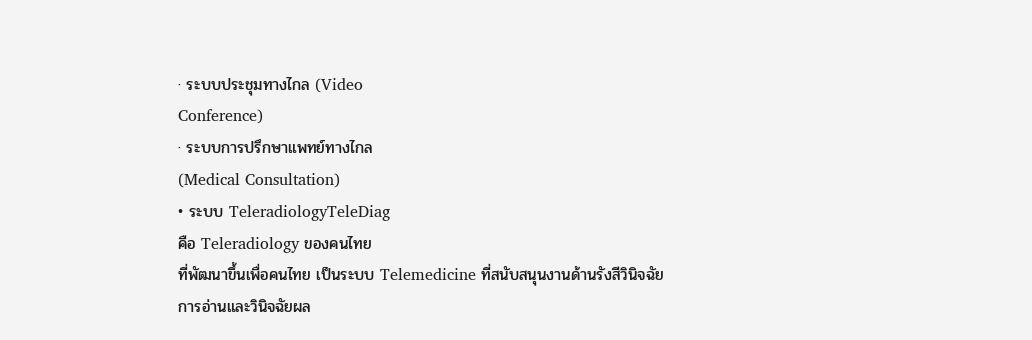· ระบบประชุมทางไกล (Video
Conference)
· ระบบการปรึกษาแพทย์ทางไกล
(Medical Consultation)
• ระบบ TeleradiologyTeleDiag
คือ Teleradiology ของคนไทย
ที่พัฒนาขึ้นเพื่อคนไทย เป็นระบบ Telemedicine ที่สนับสนุนงานด้านรังสีวินิจฉัย
การอ่านและวินิจฉัยผล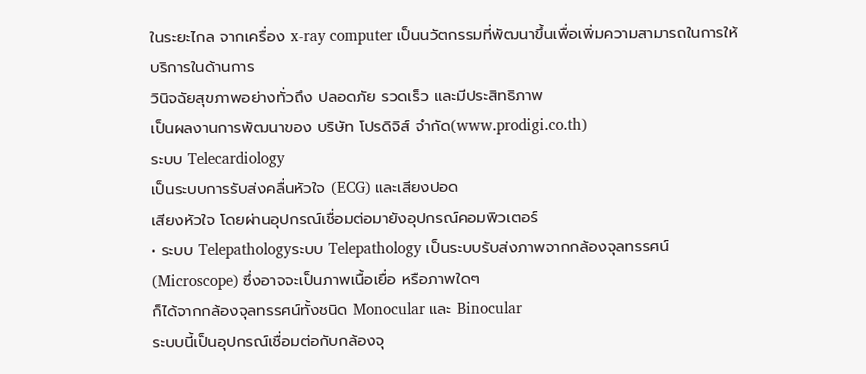ในระยะไกล จากเครื่อง x-ray computer เป็นนวัตกรรมที่พัฒนาขึ้นเพื่อเพิ่มความสามารถในการให้บริการในด้านการ
วินิจฉัยสุขภาพอย่างทั่วถึง ปลอดภัย รวดเร็ว และมีประสิทธิภาพ
เป็นผลงานการพัฒนาของ บริษัท โปรดิจิส์ จำกัด(www.prodigi.co.th)
ระบบ Telecardiology
เป็นระบบการรับส่งคลื่นหัวใจ (ECG) และเสียงปอด
เสียงหัวใจ โดยผ่านอุปกรณ์เชื่อมต่อมายังอุปกรณ์คอมพิวเตอร์
• ระบบ Telepathologyระบบ Telepathology เป็นระบบรับส่งภาพจากกล้องจุลทรรศน์
(Microscope) ซึ่งอาจจะเป็นภาพเนื้อเยื่อ หรือภาพใดๆ
ก็ได้จากกล้องจุลทรรศน์ทั้งชนิด Monocular และ Binocular
ระบบนี้เป็นอุปกรณ์เชื่อมต่อกับกล้องจุ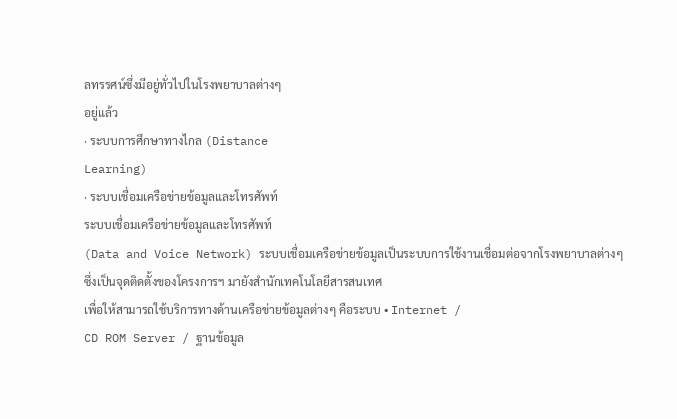ลทรรศน์ซึ่งมีอยู่ทั่วไปในโรงพยาบาลต่างๆ
อยู่แล้ว
· ระบบการศึกษาทางไกล (Distance
Learning)
· ระบบเชื่อมเครือข่ายข้อมูลและโทรศัพท์
ระบบเชื่อมเครือข่ายข้อมูลและโทรศัพท์
(Data and Voice Network) ระบบเชื่อมเครือข่ายข้อมูลเป็นระบบการใช้งานเชื่อมต่อจากโรงพยาบาลต่างๆ
ซึ่งเป็นจุดติดตั้งของโครงการฯ มายังสำนักเทคโนโลยีสารสนเทศ
เพื่อให้สามารถใช้บริการทางด้านเครือข่ายข้อมูลต่างๆ คือระบบ • Internet /
CD ROM Server / ฐานข้อมูล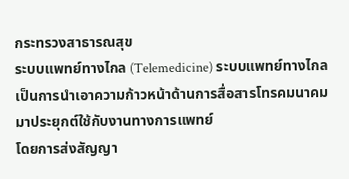กระทรวงสาธารณสุข
ระบบแพทย์ทางไกล (Telemedicine) ระบบแพทย์ทางไกลเป็นการนำเอาความก้าวหน้าด้านการสื่อสารโทรคมนาคมมาประยุกต์ใช้กับงานทางการแพทย์
โดยการส่งสัญญา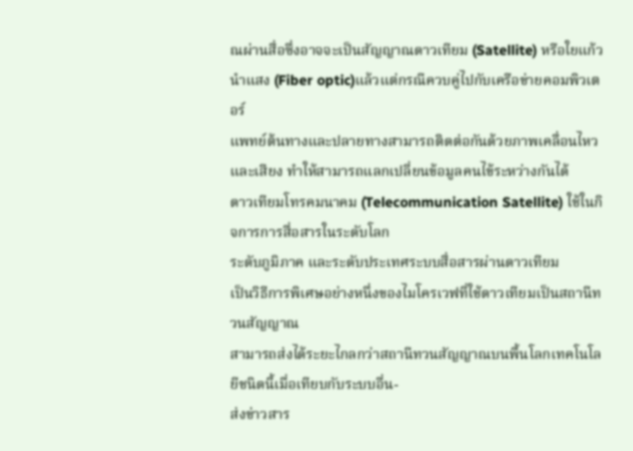ณผ่านสื่อซึ่งอาจจะเป็นสัญญาณดาวเทียม (Satellite) หรือใยแก้วนำแสง (Fiber optic)แล้วแต่กรณีควบคู่ไปกับเครือข่ายคอมพิวเตอร์
แพทย์ต้นทางและปลายทางสามารถติดต่อกันด้วยภาพเคลื่อนไหวและเสียง ทำให้สามารถแลกเปลี่ยนข้อมูลคนไข้ระหว่างกันได้
ดาวเทียมโทรคมนาคม (Telecommunication Satellite) ใช้ในกิจการการสื่อสารในระดับโลก
ระดับภูมิภาค และระดับประเทศระบบสื่อสารผ่านดาวเทียม
เป็นวิธีการพิเศษอย่างหนึ่งของไมโครเวฟที่ใช้ดาวเทียมเป็นสถานีทวนสัญญาณ
สามารถส่งได้ระยะไกลกว่าสถานีทวนสัญญาณบนพื้นโลกเทคโนโลยีชนิดนี้เมื่อเทียบกับระบบอื่น-
ส่งข่าวสาร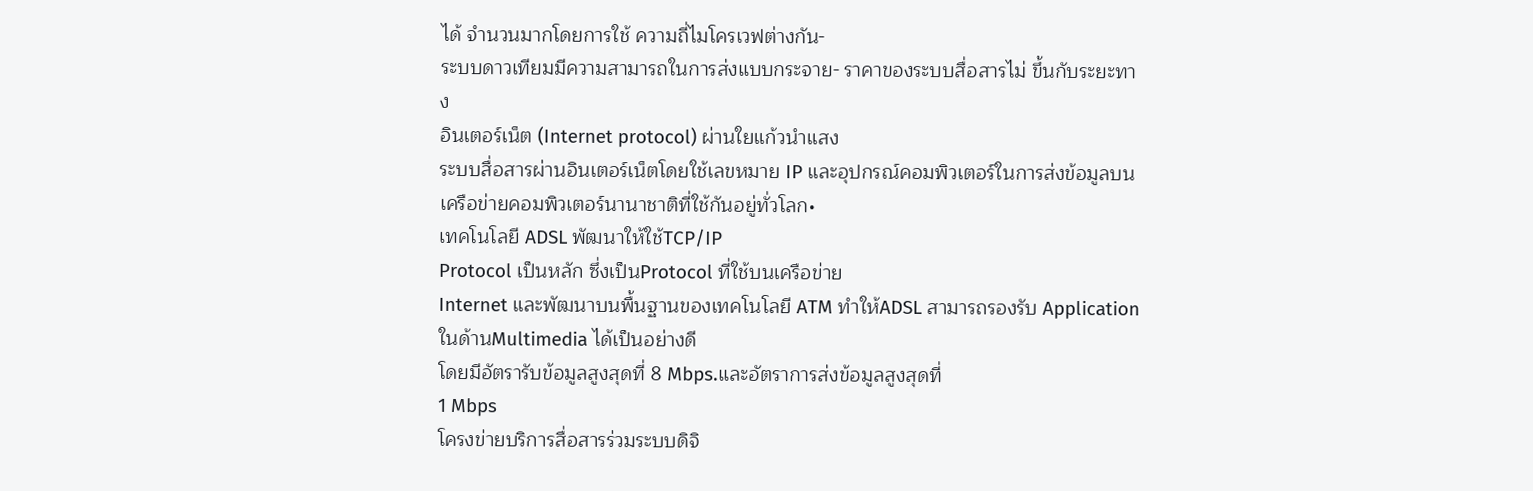ได้ จำนวนมากโดยการใช้ ความถี่ไมโครเวฟต่างกัน-
ระบบดาวเทียมมีความสามารถในการส่งแบบกระจาย- ราคาของระบบสื่อสารไม่ ขึ้นกับระยะทาง
อินเตอร์เน็ต (Internet protocol) ผ่านใยแก้วนำแสง
ระบบสื่อสารผ่านอินเตอร์เน็ตโดยใช้เลขหมาย IP และอุปกรณ์คอมพิวเตอร์ในการส่งข้อมูลบนเครือข่ายคอมพิวเตอร์นานาชาติที่ใช้กันอยู่ทั่วโลก•
เทคโนโลยี ADSL พัฒนาให้ใช้TCP/IP
Protocol เป็นหลัก ซึ่งเป็นProtocol ที่ใช้บนเครือข่าย
Internet และพัฒนาบนพื้นฐานของเทคโนโลยี ATM ทำให้ADSL สามารถรองรับ Application ในด้านMultimedia ได้เป็นอย่างดี
โดยมีอัตรารับข้อมูลสูงสุดที่ 8 Mbps.และอัตราการส่งข้อมูลสูงสุดที่
1 Mbps
โครงข่ายบริการสื่อสารร่วมระบบดิจิ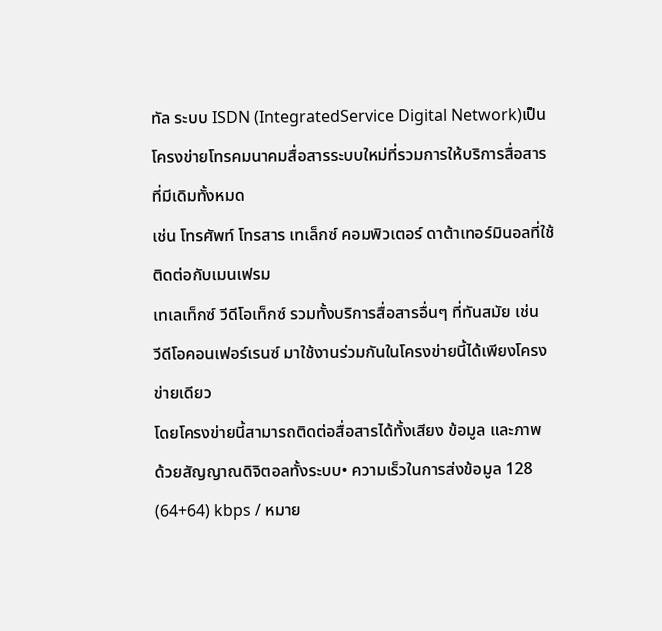ทัล ระบบ ISDN (IntegratedService Digital Network)เป็นโครงข่ายโทรคมนาคมสื่อสารระบบใหม่ที่รวมการให้บริการสื่อสารที่มีเดิมทั้งหมด
เช่น โทรศัพท์ โทรสาร เทเล็กซ์ คอมพิวเตอร์ ดาต้าเทอร์มินอลที่ใช้ติดต่อกับเมนเฟรม
เทเลเท็กซ์ วีดีโอเท็กซ์ รวมทั้งบริการสื่อสารอื่นๆ ที่ทันสมัย เช่น
วีดีโอคอนเฟอร์เรนซ์ มาใช้งานร่วมกันในโครงข่ายนี้ได้เพียงโครงข่ายเดียว
โดยโครงข่ายนี้สามารถติดต่อสื่อสารได้ทั้งเสียง ข้อมูล และภาพ
ด้วยสัญญาณดิจิตอลทั้งระบบ• ความเร็วในการส่งข้อมูล 128
(64+64) kbps / หมาย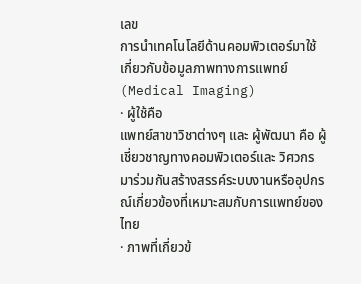เลข
การนำเทคโนโลยีด้านคอมพิวเตอร์มาใช้เกี่ยวกับข้อมูลภาพทางการแพทย์ (Medical Imaging)
· ผู้ใช้คือ
แพทย์สาขาวิชาต่างๆ และ ผู้พัฒนา คือ ผู้เชี่ยวชาญทางคอมพิวเตอร์และ วิศวกร
มาร่วมกันสร้างสรรค์ระบบงานหรืออุปกรณ์เกี่ยวข้องที่เหมาะสมกับการแพทย์ของไทย
· ภาพที่เกี่ยวข้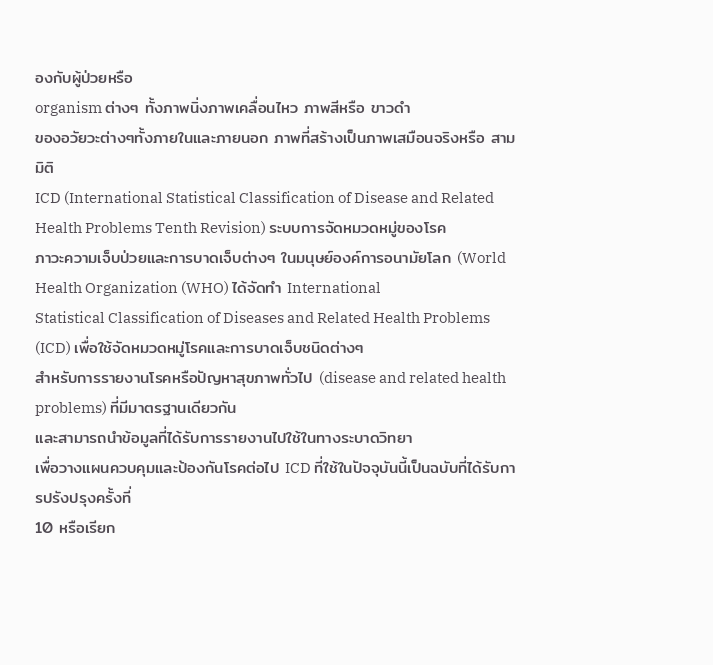องกับผู้ป่วยหรือ
organism ต่างๆ ทั้งภาพนิ่งภาพเคลื่อนไหว ภาพสีหรือ ขาวดำ
ของอวัยวะต่างๆทั้งภายในและภายนอก ภาพที่สร้างเป็นภาพเสมือนจริงหรือ สามมิติ
ICD (International Statistical Classification of Disease and Related
Health Problems Tenth Revision) ระบบการจัดหมวดหมู่ของโรค
ภาวะความเจ็บป่วยและการบาดเจ็บต่างๆ ในมนุษย์องค์การอนามัยโลก (World
Health Organization (WHO) ได้จัดทำ International
Statistical Classification of Diseases and Related Health Problems (ICD) เพื่อใช้จัดหมวดหมู่โรคและการบาดเจ็บชนิดต่างๆ
สำหรับการรายงานโรคหรือปัญหาสุขภาพทั่วไป (disease and related health
problems) ที่มีมาตรฐานเดียวกัน
และสามารถนำข้อมูลที่ได้รับการรายงานไปใช้ในทางระบาดวิทยา
เพื่อวางแผนควบคุมและป้องกันโรคต่อไป ICD ที่ใช้ในปัจจุบันนี้เป็นฉบับที่ได้รับการปรังปรุงครั้งที่
10 หรือเรียก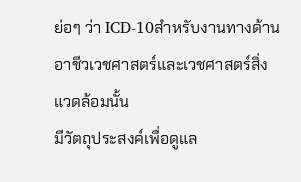ย่อๆ ว่า ICD-10สำหรับงานทางด้านอาชีวเวชศาสตร์และเวชศาสตร์สิ่งแวดล้อมนั้น
มีวัตถุประสงค์เพื่อดูแล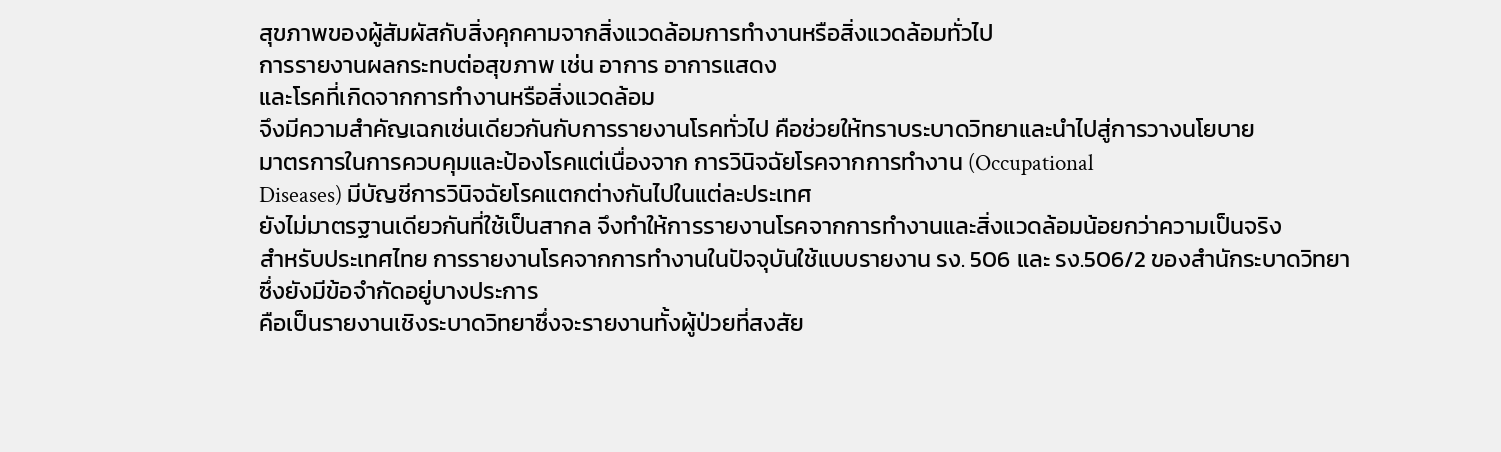สุขภาพของผู้สัมผัสกับสิ่งคุกคามจากสิ่งแวดล้อมการทำงานหรือสิ่งแวดล้อมทั่วไป
การรายงานผลกระทบต่อสุขภาพ เช่น อาการ อาการแสดง
และโรคที่เกิดจากการทำงานหรือสิ่งแวดล้อม
จึงมีความสำคัญเฉกเช่นเดียวกันกับการรายงานโรคทั่วไป คือช่วยให้ทราบระบาดวิทยาและนำไปสู่การวางนโยบาย
มาตรการในการควบคุมและป้องโรคแต่เนื่องจาก การวินิจฉัยโรคจากการทำงาน (Occupational
Diseases) มีบัญชีการวินิจฉัยโรคแตกต่างกันไปในแต่ละประเทศ
ยังไม่มาตรฐานเดียวกันที่ใช้เป็นสากล จึงทำให้การรายงานโรคจากการทำงานและสิ่งแวดล้อมน้อยกว่าความเป็นจริง
สำหรับประเทศไทย การรายงานโรคจากการทำงานในปัจจุบันใช้แบบรายงาน รง. 506 และ รง.506/2 ของสำนักระบาดวิทยา
ซึ่งยังมีข้อจำกัดอยู่บางประการ
คือเป็นรายงานเชิงระบาดวิทยาซึ่งจะรายงานทั้งผู้ป่วยที่สงสัย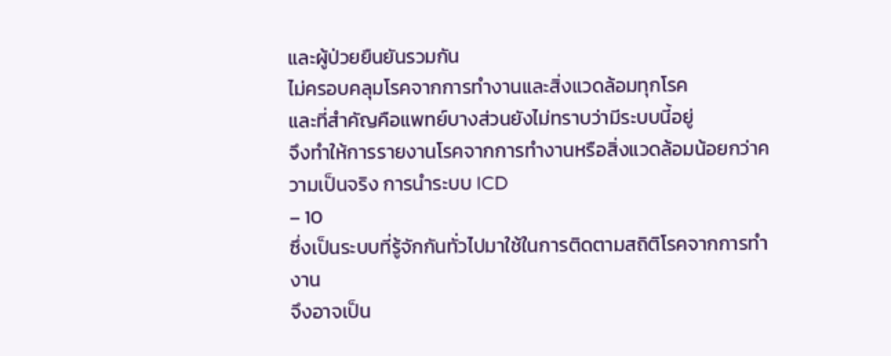และผู้ป่วยยืนยันรวมกัน
ไม่ครอบคลุมโรคจากการทำงานและสิ่งแวดล้อมทุกโรค
และที่สำคัญคือแพทย์บางส่วนยังไม่ทราบว่ามีระบบนี้อยู่
จึงทำให้การรายงานโรคจากการทำงานหรือสิ่งแวดล้อมน้อยกว่าความเป็นจริง การนำระบบ ICD
– 10
ซึ่งเป็นระบบที่รู้จักกันทั่วไปมาใช้ในการติดตามสถิติโรคจากการทำงาน
จึงอาจเป็น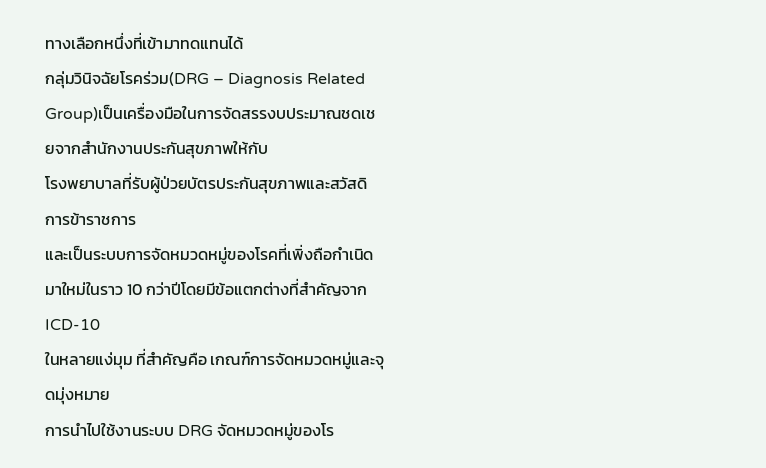ทางเลือกหนึ่งที่เข้ามาทดแทนได้
กลุ่มวินิจฉัยโรคร่วม(DRG – Diagnosis Related Group)เป็นเครื่องมือในการจัดสรรงบประมาณชดเชยจากสำนักงานประกันสุขภาพให้กับ
โรงพยาบาลที่รับผู้ป่วยบัตรประกันสุขภาพและสวัสดิการข้าราชการ
และเป็นระบบการจัดหมวดหมู่ของโรคที่เพิ่งถือกำเนิดมาใหม่ในราว 10 กว่าปีโดยมีข้อแตกต่างที่สำคัญจาก ICD-10
ในหลายแง่มุม ที่สำคัญคือ เกณฑ์การจัดหมวดหมู่และจุดมุ่งหมาย
การนำไปใช้งานระบบ DRG จัดหมวดหมู่ของโร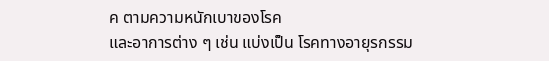ค ตามความหนักเบาของโรค
และอาการต่าง ๆ เช่น แบ่งเป็น โรคทางอายุรกรรม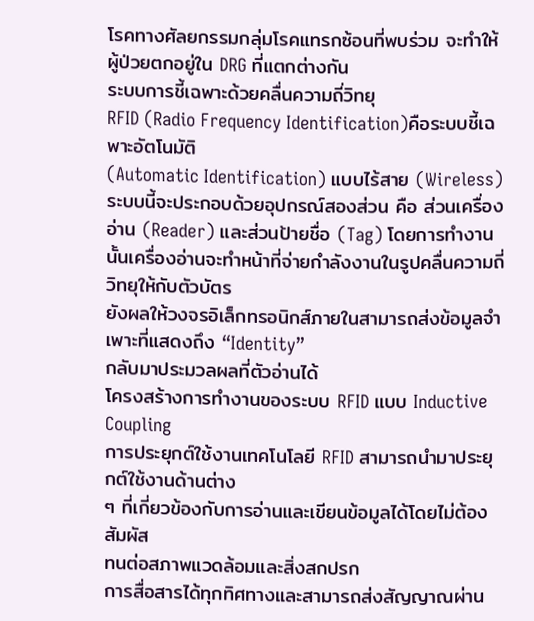โรคทางศัลยกรรมกลุ่มโรคแทรกซ้อนที่พบร่วม จะทำให้ผู้ป่วยตกอยู่ใน DRG ที่แตกต่างกัน
ระบบการชี้เฉพาะด้วยคลื่นความถี่วิทยุ
RFID (Radio Frequency Identification)คือระบบชี้เฉพาะอัตโนมัติ
(Automatic Identification) แบบไร้สาย (Wireless) ระบบนี้จะประกอบด้วยอุปกรณ์สองส่วน คือ ส่วนเครื่องอ่าน (Reader) และส่วนป้ายชื่อ (Tag) โดยการทำงานนั้นเครื่องอ่านจะทำหน้าที่จ่ายกำลังงานในรูปคลื่นความถี่วิทยุให้กับตัวบัตร
ยังผลให้วงจรอิเล็กทรอนิกส์ภายในสามารถส่งข้อมูลจำเพาะที่แสดงถึง “Identity”
กลับมาประมวลผลที่ตัวอ่านได้
โครงสร้างการทำงานของระบบ RFID แบบ Inductive Coupling
การประยุกต์ใช้งานเทคโนโลยี RFID สามารถนำมาประยุกต์ใช้งานด้านต่าง
ๆ ที่เกี่ยวข้องกับการอ่านและเขียนข้อมูลได้โดยไม่ต้องสัมผัส
ทนต่อสภาพแวดล้อมและสิ่งสกปรก
การสื่อสารได้ทุกทิศทางและสามารถส่งสัญญาณผ่าน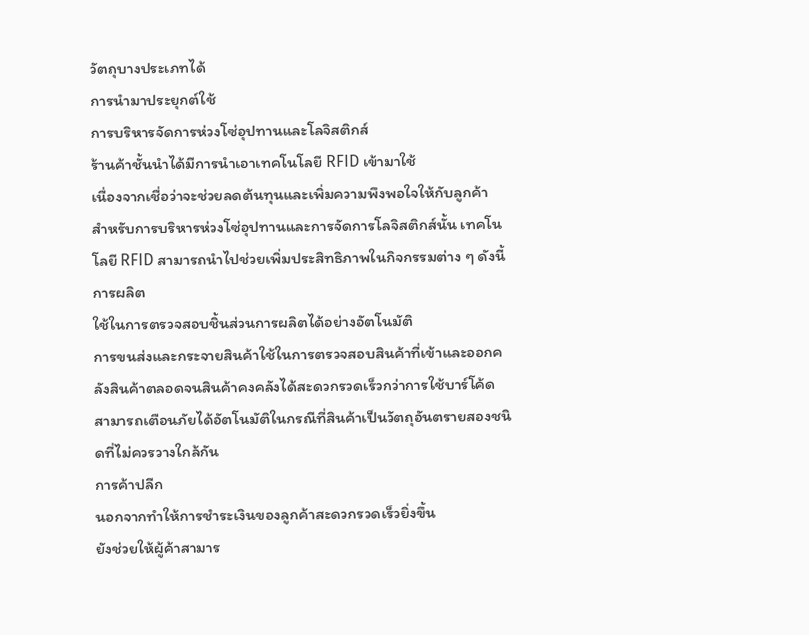วัตถุบางประเภทได้
การนำมาประยุกต์ใช้
การบริหารจัดการห่วงโซ่อุปทานและโลจิสติกส์
ร้านค้าชั้นนำได้มีการนำเอาเทคโนโลยี RFID เข้ามาใช้
เนื่องจากเชื่อว่าจะช่วยลดต้นทุนและเพิ่มความพึงพอใจให้กับลูกค้า
สำหรับการบริหารห่วงโซ่อุปทานและการจัดการโลจิสติกส์นั้น เทคโนโลยี RFID สามารถนำไปช่วยเพิ่มประสิทธิภาพในกิจกรรมต่าง ๆ ดังนี้
การผลิต
ใช้ในการตรวจสอบชิ้นส่วนการผลิตได้อย่างอัตโนมัติ
การขนส่งและกระจายสินค้าใช้ในการตรวจสอบสินค้าที่เข้าและออกคลังสินค้าตลอดจนสินค้าคงคลังได้สะดวกรวดเร็วกว่าการใช้บาร์โค้ด
สามารถเตือนภัยได้อัตโนมัติในกรณีที่สินค้าเป็นวัตถุอันตรายสองชนิดที่ไม่ควรวางใกล้กัน
การค้าปลีก
นอกจากทำให้การชำระเงินของลูกค้าสะดวกรวดเร็วยิ่งขึ้น
ยังช่วยให้ผู้ค้าสามาร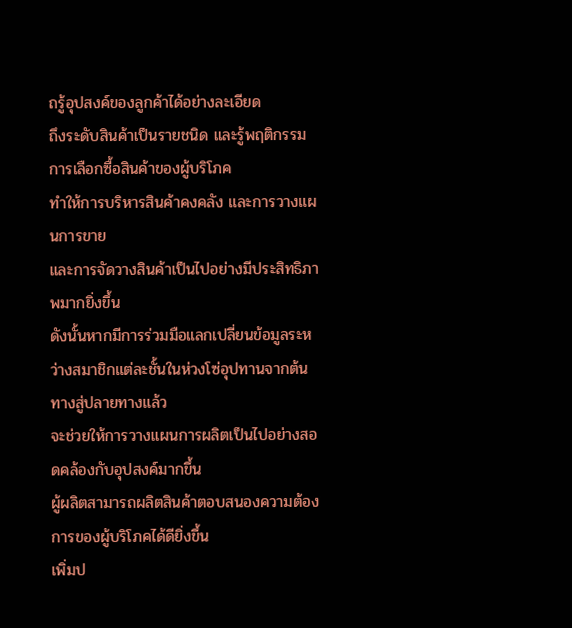ถรู้อุปสงค์ของลูกค้าได้อย่างละเอียด
ถึงระดับสินค้าเป็นรายชนิด และรู้พฤติกรรมการเลือกซื้อสินค้าของผู้บริโภค
ทำให้การบริหารสินค้าคงคลัง และการวางแผนการขาย
และการจัดวางสินค้าเป็นไปอย่างมีประสิทธิภาพมากยิ่งขึ้น
ดังนั้นหากมีการร่วมมือแลกเปลี่ยนข้อมูลระหว่างสมาชิกแต่ละชั้นในห่วงโซ่อุปทานจากต้นทางสู่ปลายทางแล้ว
จะช่วยให้การวางแผนการผลิตเป็นไปอย่างสอดคล้องกับอุปสงค์มากขึ้น
ผู้ผลิตสามารถผลิตสินค้าตอบสนองความต้องการของผู้บริโภคได้ดียิ่งขึ้น
เพิ่มป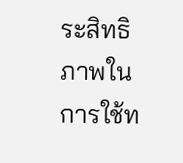ระสิทธิภาพในการใช้ท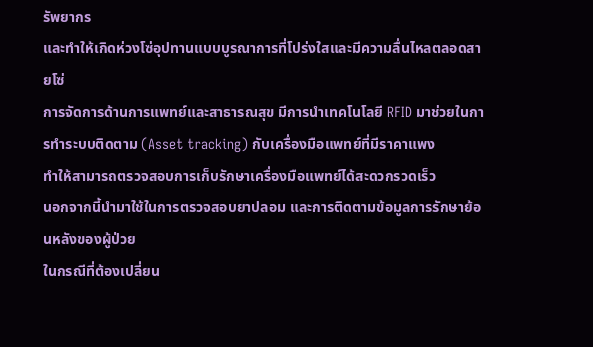รัพยากร
และทำให้เกิดห่วงโซ่อุปทานแบบบูรณาการที่โปร่งใสและมีความลื่นไหลตลอดสายโซ่
การจัดการด้านการแพทย์และสาธารณสุข มีการนำเทคโนโลยี RFID มาช่วยในการทำระบบติดตาม (Asset tracking) กับเครื่องมือแพทย์ที่มีราคาแพง
ทำให้สามารถตรวจสอบการเก็บรักษาเครื่องมือแพทย์ได้สะดวกรวดเร็ว
นอกจากนี้นำมาใช้ในการตรวจสอบยาปลอม และการติดตามข้อมูลการรักษาย้อนหลังของผู้ป่วย
ในกรณีที่ต้องเปลี่ยน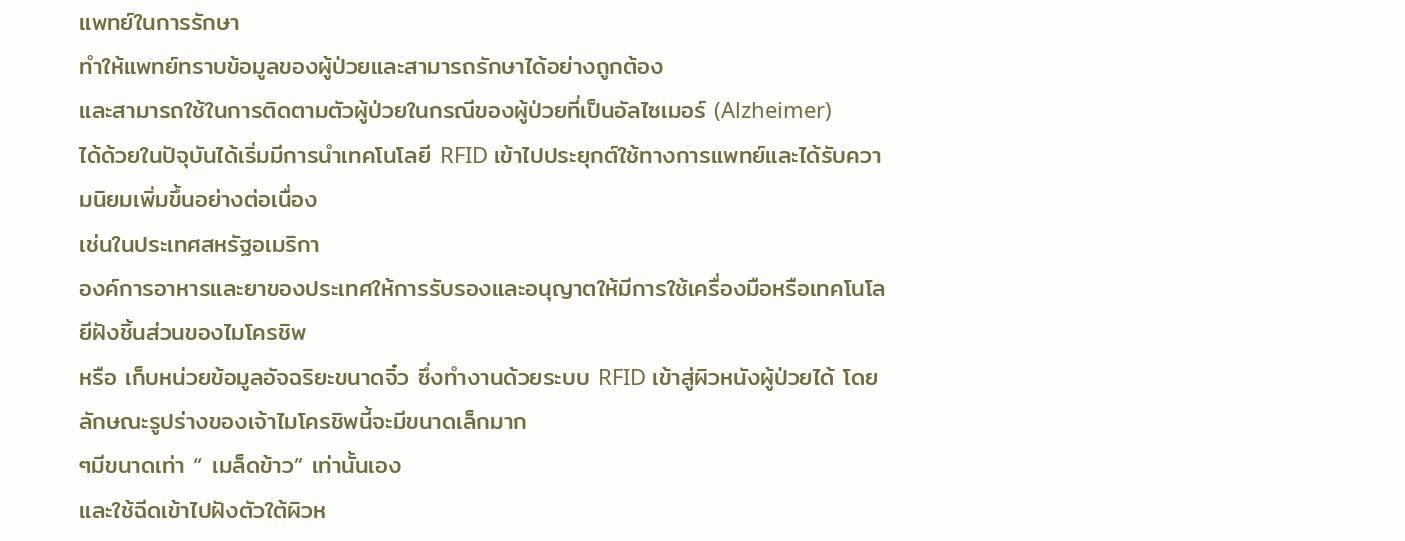แพทย์ในการรักษา
ทำให้แพทย์ทราบข้อมูลของผู้ป่วยและสามารถรักษาได้อย่างถูกต้อง
และสามารถใช้ในการติดตามตัวผู้ป่วยในกรณีของผู้ป่วยที่เป็นอัลไซเมอร์ (Alzheimer)
ได้ด้วยในปัจุบันได้เริ่มมีการนำเทคโนโลยี RFID เข้าไปประยุกต์ใช้ทางการแพทย์และได้รับความนิยมเพิ่มขึ้นอย่างต่อเนื่อง
เช่นในประเทศสหรัฐอเมริกา
องค์การอาหารและยาของประเทศให้การรับรองและอนุญาตให้มีการใช้เครื่องมือหรือเทคโนโลยีฝังชิ้นส่วนของไมโครชิพ
หรือ เก็บหน่วยข้อมูลอัจฉริยะขนาดจิ๋ว ซึ่งทำงานด้วยระบบ RFID เข้าสู่ผิวหนังผู้ป่วยได้ โดยลักษณะรูปร่างของเจ้าไมโครชิพนี้จะมีขนาดเล็กมาก
ๆมีขนาดเท่า “ เมล็ดข้าว” เท่านั้นเอง
และใช้ฉีดเข้าไปฝังตัวใต้ผิวห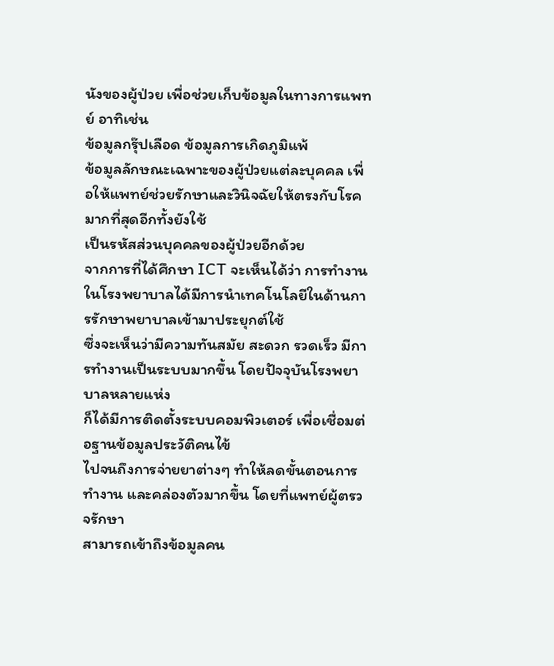นังของผู้ป่วย เพื่อช่วยเก็บข้อมูลในทางการแพทย์ อาทิเช่น
ข้อมูลกรุ๊ปเลือด ข้อมูลการเกิดภูมิแพ้
ข้อมูลลักษณะเฉพาะของผู้ป่วยแต่ละบุคคล เพื่อให้แพทย์ช่วยรักษาและวินิจฉัยให้ตรงกับโรคมากที่สุดอีกทั้งยังใช้
เป็นรหัสส่วนบุคคลของผู้ป่วยอีกด้วย
จากการที่ได้ศึกษา ICT จะเห็นได้ว่า การทำงานในโรงพยาบาลได้มีการนำเทคโนโลยีในด้านการรักษาพยาบาลเข้ามาประยุกต์ใช้
ซึ่งจะเห็นว่ามีความทันสมัย สะดวก รวดเร็ว มีการทำงานเป็นระบบมากขึ้น โดยปัจจุบันโรงพยาบาลหลายแห่ง
ก็ได้มีการติดตั้งระบบคอมพิวเตอร์ เพื่อเชื่อมต่อฐานข้อมูลประวัติคนไข้
ไปจนถึงการจ่ายยาต่างๆ ทำให้ลดขั้นตอนการทำงาน และคล่องตัวมากขึ้น โดยที่แพทย์ผู้ตรวจรักษา
สามารถเข้าถึงข้อมูลคน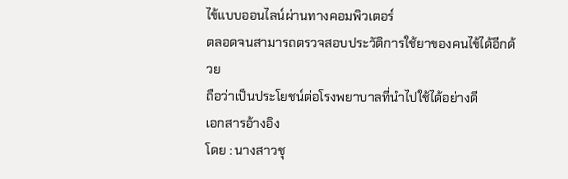ไข้แบบออนไลน์ผ่านทางคอมพิวเตอร์
ตลอดจนสามารถตรวจสอบประวัติการใช้ยาของคนไข้ได้อีกด้วย
ถือว่าเป็นประโยชน์ต่อโรงพยาบาลที่นำไปใช้ได้อย่างดี
เอกสารอ้างอิง
โดย : นางสาวชุ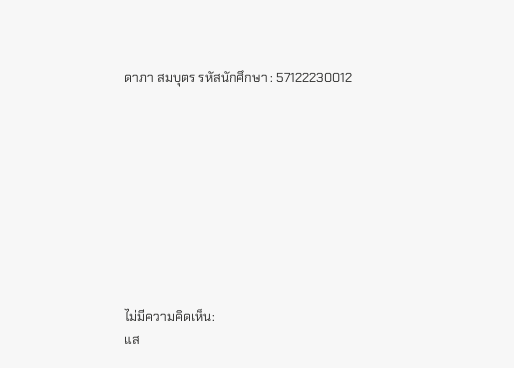ดาภา สมบุตร รหัสนักศึกษา : 57122230012









ไม่มีความคิดเห็น:
แส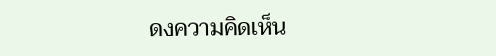ดงความคิดเห็น